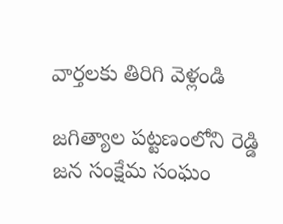వార్తలకు తిరిగి వెళ్లండి

జగిత్యాల పట్టణంలోని రెడ్డి జన సంక్షేమ సంఘం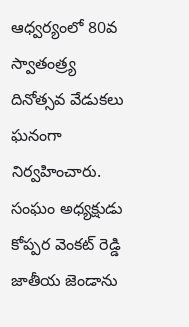ఆధ్వర్యంలో 80వ స్వాతంత్ర్య దినోత్సవ వేడుకలు ఘనంగా నిర్వహించారు. సంఘం అధ్యక్షుడు కోప్పర వెంకట్ రెడ్డి జాతీయ జెండాను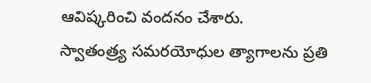ఆవిష్కరించి వందనం చేశారు.
స్వాతంత్ర్య సమరయోధుల త్యాగాలను ప్రతి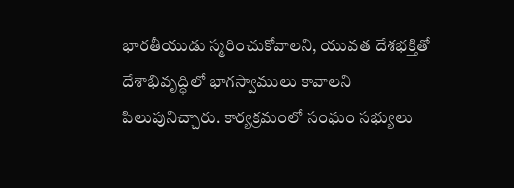భారతీయుడు స్మరించుకోవాలని, యువత దేశభక్తితో దేశాభివృద్ధిలో భాగస్వాములు కావాలని పిలుపునిచ్చారు. కార్యక్రమంలో సంఘం సభ్యులు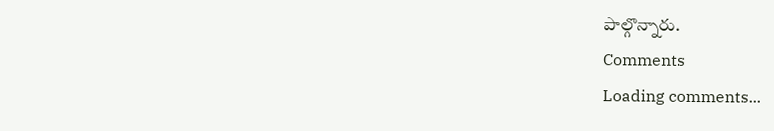పాల్గొన్నారు.
Comments
Loading comments...